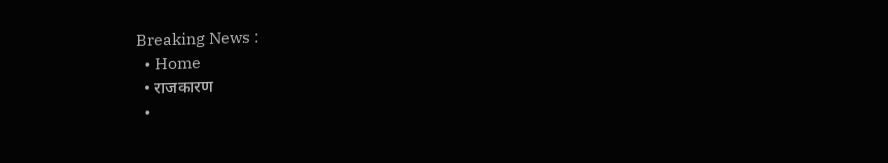Breaking News :
  • Home
  • राजकारण
  •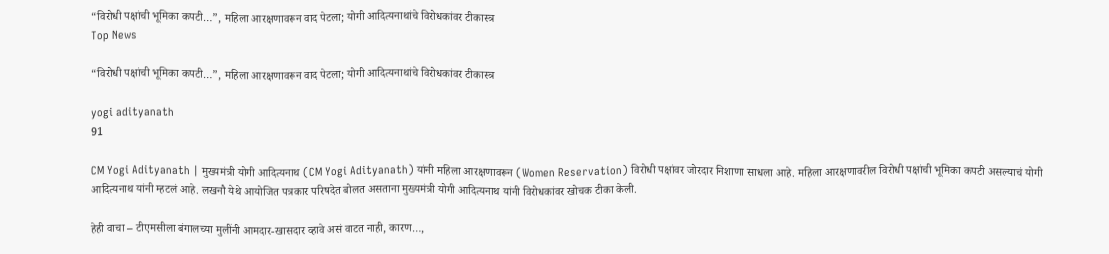“विरोधी पक्षांची भूमिका कपटी…”, महिला आरक्षणावरून वाद पेटला; योगी आदित्यनाथांचे विरोधकांवर टीकास्त्र
Top News

“विरोधी पक्षांची भूमिका कपटी…”, महिला आरक्षणावरून वाद पेटला; योगी आदित्यनाथांचे विरोधकांवर टीकास्त्र

yogi adityanath
91

CM Yogi Adityanath | मुख्यमंत्री योगी आदित्यनाथ (CM Yogi Adityanath) यांनी महिला आरक्षणावरून (Women Reservation) विरोधी पक्षांवर जोरदार निशाणा साधला आहे. महिला आरक्षणावरील विरोधी पक्षांची भूमिका कपटी असल्याचं योगी आदित्यनाथ यांनी म्हटलं आहे. लखनौ येथे आयोजित पत्रकार परिषदेत बोलत असताना मुख्यमंत्री योगी आदित्यनाथ यांनी विरोधकांवर खोचक टीका केली.

हेही वाचा – टीएमसीला बंगालच्या मुलींनी आमदार-खासदार व्हावे असं वाटत नाही, कारण…,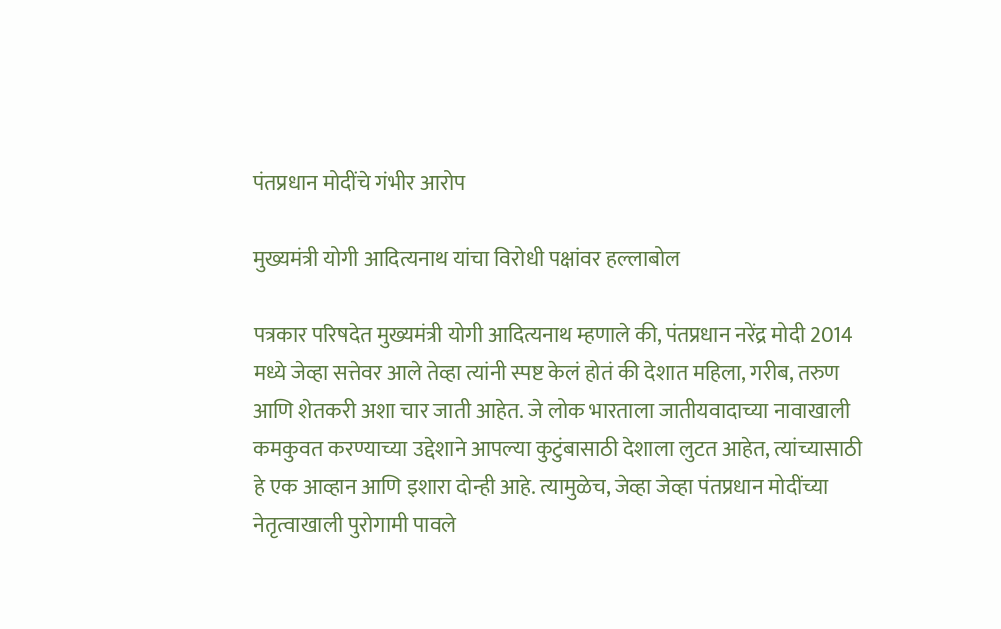पंतप्रधान मोदींचे गंभीर आरोप

मुख्यमंत्री योगी आदित्यनाथ यांचा विरोधी पक्षांवर हल्लाबोल

पत्रकार परिषदेत मुख्यमंत्री योगी आदित्यनाथ म्हणाले की, पंतप्रधान नरेंद्र मोदी 2014 मध्ये जेव्हा सत्तेवर आले तेव्हा त्यांनी स्पष्ट केलं होतं की देशात महिला, गरीब, तरुण आणि शेतकरी अशा चार जाती आहेत. जे लोक भारताला जातीयवादाच्या नावाखाली कमकुवत करण्याच्या उद्देशाने आपल्या कुटुंबासाठी देशाला लुटत आहेत, त्यांच्यासाठी हे एक आव्हान आणि इशारा दोन्ही आहे. त्यामुळेच, जेव्हा जेव्हा पंतप्रधान मोदींच्या नेतृत्वाखाली पुरोगामी पावले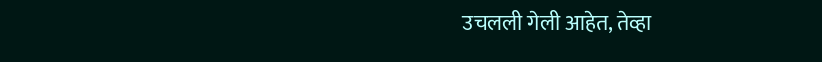उचलली गेली आहेत, तेव्हा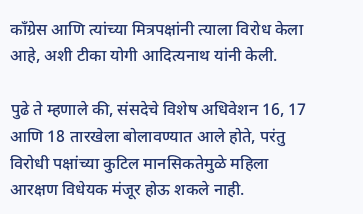काँग्रेस आणि त्यांच्या मित्रपक्षांनी त्याला विरोध केला आहे, अशी टीका योगी आदित्यनाथ यांनी केली.

पुढे ते म्हणाले की, संसदेचे विशेष अधिवेशन 16, 17 आणि 18 तारखेला बोलावण्यात आले होते, परंतु विरोधी पक्षांच्या कुटिल मानसिकतेमुळे महिला आरक्षण विधेयक मंजूर होऊ शकले नाही.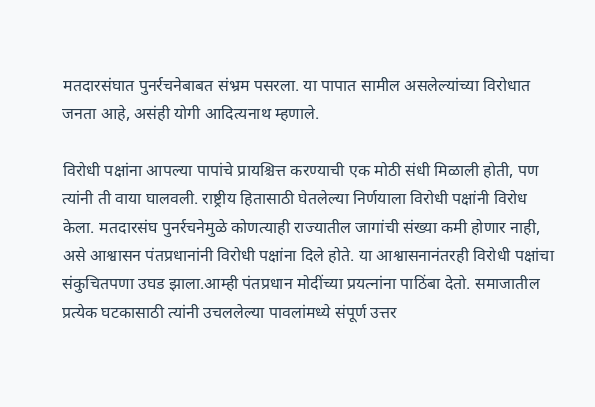मतदारसंघात पुनर्रचनेबाबत संभ्रम पसरला. या पापात सामील असलेल्यांच्या विरोधात जनता आहे, असंही योगी आदित्यनाथ म्हणाले.

विरोधी पक्षांना आपल्या पापांचे प्रायश्चित्त करण्याची एक मोठी संधी मिळाली होती, पण त्यांनी ती वाया घालवली. राष्ट्रीय हितासाठी घेतलेल्या निर्णयाला विरोधी पक्षांनी विरोध केला. मतदारसंघ पुनर्रचनेमुळे कोणत्याही राज्यातील जागांची संख्या कमी होणार नाही, असे आश्वासन पंतप्रधानांनी विरोधी पक्षांना दिले होते. या आश्वासनानंतरही विरोधी पक्षांचा संकुचितपणा उघड झाला.आम्ही पंतप्रधान मोदींच्या प्रयत्नांना पाठिंबा देतो. समाजातील प्रत्येक घटकासाठी त्यांनी उचललेल्या पावलांमध्ये संपूर्ण उत्तर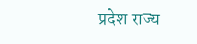प्रदेश राज्य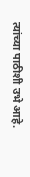त्यांच्या पाठीशी उभे आहे.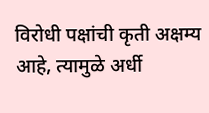विरोधी पक्षांची कृती अक्षम्य आहे, त्यामुळे अर्धी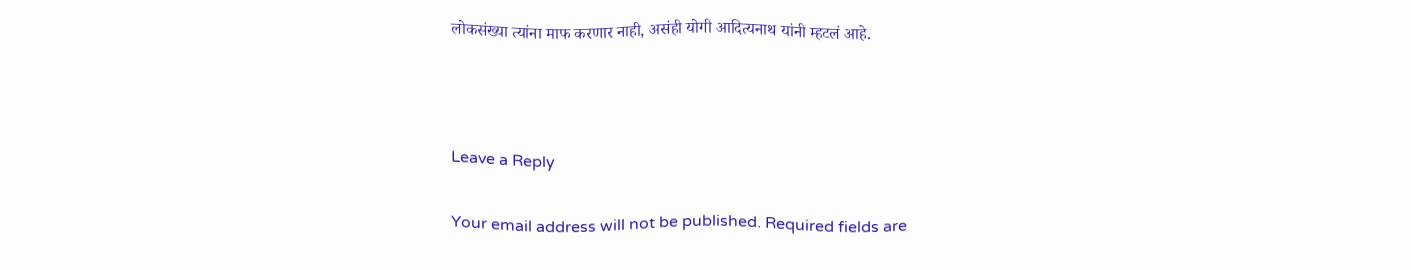लोकसंख्या त्यांना माफ करणार नाही, असंही योगी आदित्यनाथ यांनी म्हटलं आहे.



Leave a Reply

Your email address will not be published. Required fields are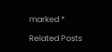marked *

Related Posts